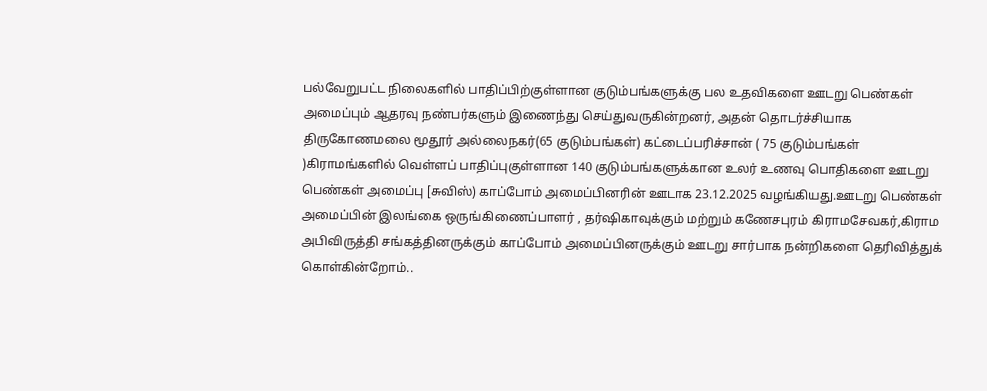பல்வேறுபட்ட நிலைகளில் பாதிப்பிற்குள்ளான குடும்பங்களுக்கு பல உதவிகளை ஊடறு பெண்கள் அமைப்பும் ஆதரவு நண்பர்களும் இணைந்து செய்துவருகின்றனர், அதன் தொடர்ச்சியாக திருகோணமலை மூதூர் அல்லைநகர்(65 குடும்பங்கள்) கட்டைப்பரிச்சான் ( 75 குடும்பங்கள் )கிராமங்களில் வெள்ளப் பாதிப்புகுள்ளான 140 குடும்பங்களுக்கான உலர் உணவு பொதிகளை ஊடறு பெண்கள் அமைப்பு [சுவிஸ்) காப்போம் அமைப்பினரின் ஊடாக 23.12.2025 வழங்கியது.ஊடறு பெண்கள் அமைப்பின் இலங்கை ஒருங்கிணைப்பாளர் , தர்ஷிகாவுக்கும் மற்றும் கணேசபுரம் கிராமசேவகர்,கிராம அபிவிருத்தி சங்கத்தினருக்கும் காப்போம் அமைப்பினருக்கும் ஊடறு சார்பாக நன்றிகளை தெரிவித்துக் கொள்கின்றோம்..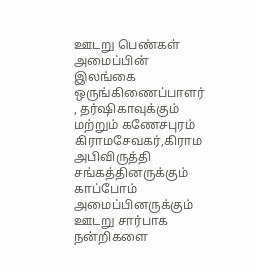ஊடறு பெண்கள் அமைப்பின் இலங்கை ஒருங்கிணைப்பாளர் , தர்ஷிகாவுக்கும் மற்றும் கணேசபுரம் கிராமசேவகர்,கிராம அபிவிருத்தி சங்கத்தினருக்கும் காப்போம் அமைப்பினருக்கும் ஊடறு சார்பாக நன்றிகளை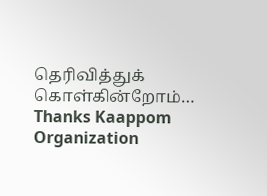தெரிவித்துக் கொள்கின்றோம்…
Thanks Kaappom Organization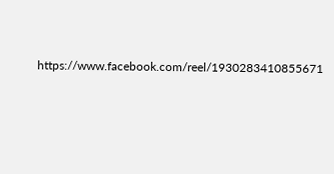https://www.facebook.com/reel/1930283410855671